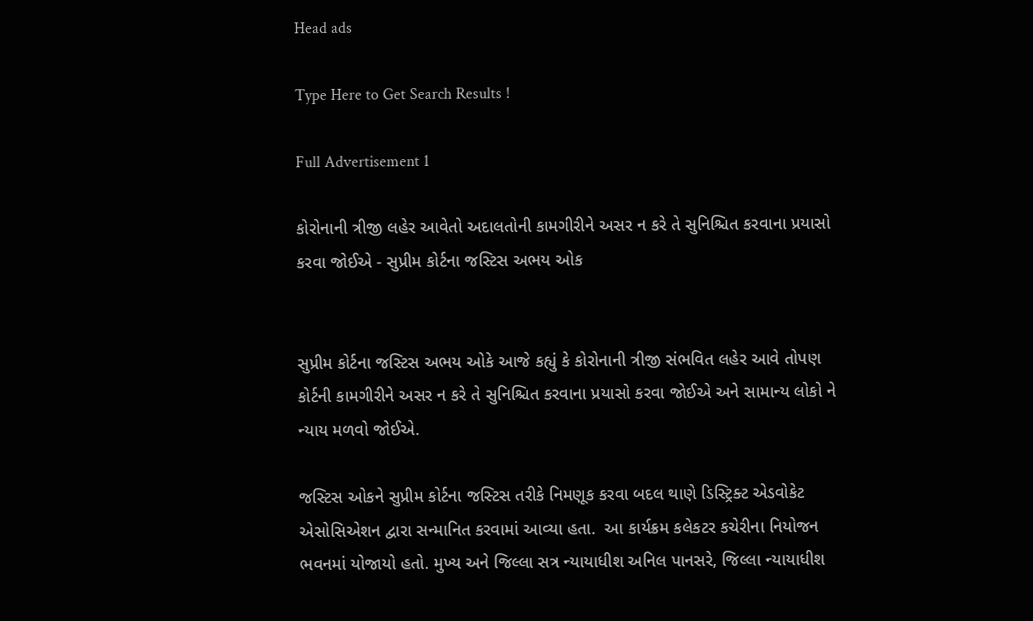Head ads

Type Here to Get Search Results !

Full Advertisement 1

કોરોનાની ત્રીજી લહેર આવેતો અદાલતોની કામગીરીને અસર ન કરે તે સુનિશ્ચિત કરવાના પ્રયાસો કરવા જોઈએ - સુપ્રીમ કોર્ટના જસ્ટિસ અભય ઓક


સુપ્રીમ કોર્ટના જસ્ટિસ અભય ઓકે આજે કહ્યું કે કોરોનાની ત્રીજી સંભવિત લહેર આવે તોપણ કોર્ટની કામગીરીને અસર ન કરે તે સુનિશ્ચિત કરવાના પ્રયાસો કરવા જોઈએ અને સામાન્ય લોકો ને ન્યાય મળવો જોઈએ.

જસ્ટિસ ઓકને સુપ્રીમ કોર્ટના જસ્ટિસ તરીકે નિમણૂક કરવા બદલ થાણે ડિસ્ટ્રિક્ટ એડવોકેટ એસોસિએશન દ્વારા સન્માનિત કરવામાં આવ્યા હતા.  આ કાર્યક્રમ કલેકટર કચેરીના નિયોજન ભવનમાં યોજાયો હતો. મુખ્ય અને જિલ્લા સત્ર ન્યાયાધીશ અનિલ પાનસરે, જિલ્લા ન્યાયાધીશ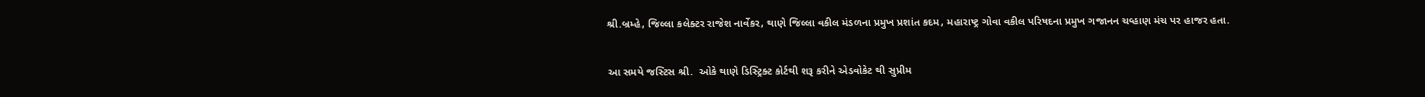શ્રી.બ્રમ્હે, જિલ્લા કલેક્ટર રાજેશ નાર્વેકર, થાણે જિલ્લા વકીલ મંડળના પ્રમુખ પ્રશાંત કદમ, મહારાષ્ટ્ર ગોવા વકીલ પરિષદના પ્રમુખ ગજાનન ચવ્હાણ મંચ પર હાજર હતા.

આ સમયે જસ્ટિસ શ્રી.  ઓકે થાણે ડિસ્ટ્રિક્ટ કોર્ટથી શરૂ કરીને એડવોકેટ થી સુપ્રીમ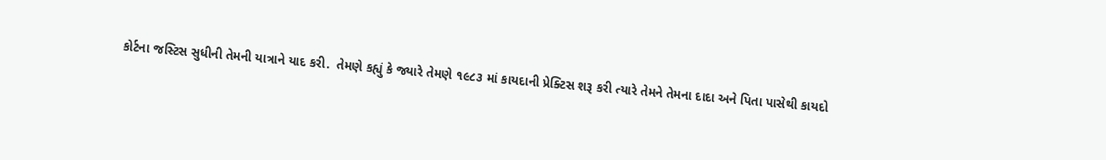કોર્ટના જસ્ટિસ સુધીની તેમની યાત્રાને યાદ કરી.  તેમણે કહ્યું કે જ્યારે તેમણે ૧૯૮૩ માં કાયદાની પ્રેક્ટિસ શરૂ કરી ત્યારે તેમને તેમના દાદા અને પિતા પાસેથી કાયદો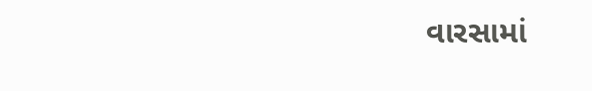વારસામાં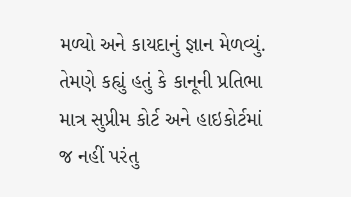મળ્યો અને કાયદાનું જ્ઞાન મેળવ્યું.  તેમણે કહ્યું હતું કે કાનૂની પ્રતિભા માત્ર સુપ્રીમ કોર્ટ અને હાઇકોર્ટમાં જ નહીં પરંતુ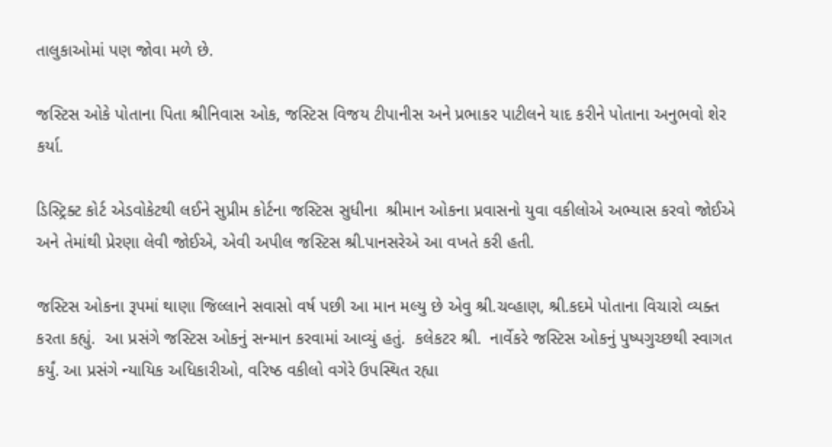તાલુકાઓમાં પણ જોવા મળે છે.

જસ્ટિસ ઓકે પોતાના પિતા શ્રીનિવાસ ઓક, જસ્ટિસ વિજય ટીપાનીસ અને પ્રભાકર પાટીલને યાદ કરીને પોતાના અનુભવો શેર કર્યા.

ડિસ્ટ્રિક્ટ કોર્ટ એડવોકેટથી લઈને સુપ્રીમ કોર્ટના જસ્ટિસ સુધીના  શ્રીમાન ઓકના પ્રવાસનો યુવા વકીલોએ અભ્યાસ કરવો જોઈએ અને તેમાંથી પ્રેરણા લેવી જોઈએ, એવી અપીલ જસ્ટિસ શ્રી.પાનસરેએ આ વખતે કરી હતી.

જસ્ટિસ ઓકના રૂપમાં થાણા જિલ્લાને સવાસો વર્ષ પછી આ માન મલ્યુ છે એવુ શ્રી.ચવ્હાણ, શ્રી.કદમે પોતાના વિચારો વ્યક્ત કરતા કહ્યું.  આ પ્રસંગે જસ્ટિસ ઓકનું સન્માન કરવામાં આવ્યું હતું.  કલેકટર શ્રી.  નાર્વેકરે જસ્ટિસ ઓકનું પુષ્પગુચ્છથી સ્વાગત કર્યું. આ પ્રસંગે ન્યાયિક અધિકારીઓ, વરિષ્ઠ વકીલો વગેરે ઉપસ્થિત રહ્યા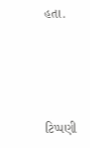હતા.




ટિપ્પણી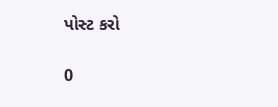પોસ્ટ કરો

0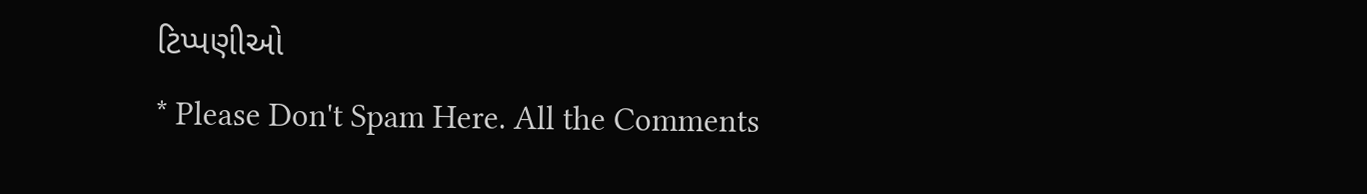ટિપ્પણીઓ
* Please Don't Spam Here. All the Comments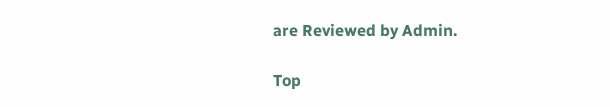are Reviewed by Admin.

Top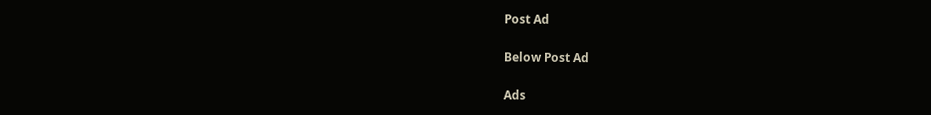Post Ad

Below Post Ad

Ads